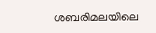ശബരിമലയിലെ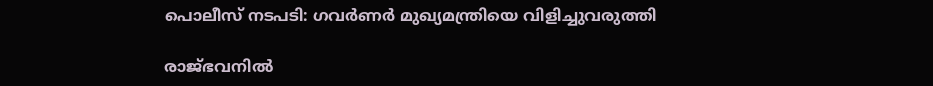പൊലീസ് നടപടി: ഗവര്‍ണര്‍ മുഖ്യമന്ത്രിയെ വിളിച്ചുവരുത്തി

രാജ്ഭവനില്‍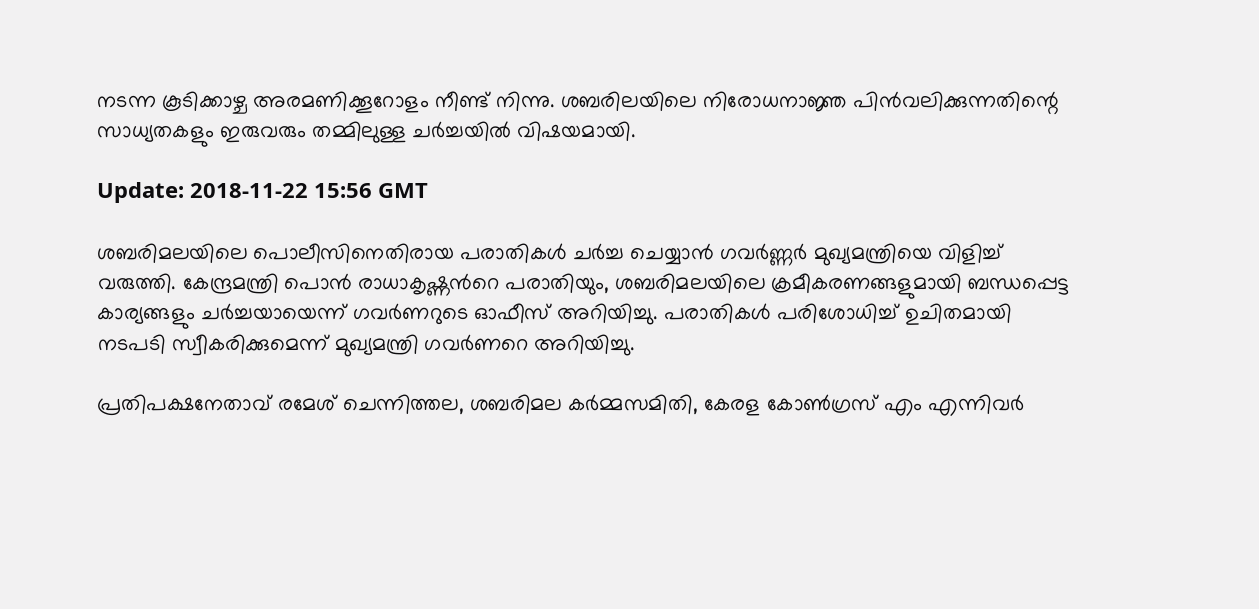നടന്ന കൂടിക്കാഴ്ച അരമണിക്കൂറോളം നീണ്ട് നിന്നു. ശബരിലയിലെ നിരോധനാജ്ഞ പിന്‍വലിക്കുന്നതിന്റെ സാധ്യതകളും ഇരുവരും തമ്മിലുള്ള ചര്‍ച്ചയില്‍ വിഷയമായി.

Update: 2018-11-22 15:56 GMT

ശബരിമലയിലെ പൊലീസിനെതിരായ പരാതികള്‍ ചര്‍ച്ച ചെയ്യാന്‍ ഗവര്‍ണ്ണര്‍ മുഖ്യമന്ത്രിയെ വിളിച്ച് വരുത്തി. കേന്ദ്രമന്ത്രി പൊന്‍ രാധാകൃഷ്ണന്‍റെ പരാതിയും, ശബരിമലയിലെ ക്രമീകരണങ്ങളുമായി ബന്ധപ്പെട്ട കാര്യങ്ങളും ചര്‍ച്ചയായെന്ന് ഗവര്‍ണറുടെ ഓഫീസ് അറിയിച്ചു. പരാതികള്‍ പരിശോധിച്ച് ഉചിതമായി നടപടി സ്വീകരിക്കുമെന്ന് മുഖ്യമന്ത്രി ഗവര്‍ണറെ അറിയിച്ചു.

പ്രതിപക്ഷനേതാവ് രമേശ് ചെന്നിത്തല, ശബരിമല കര്‍മ്മസമിതി, കേരള കോണ്‍ഗ്രസ് എം എന്നിവര്‍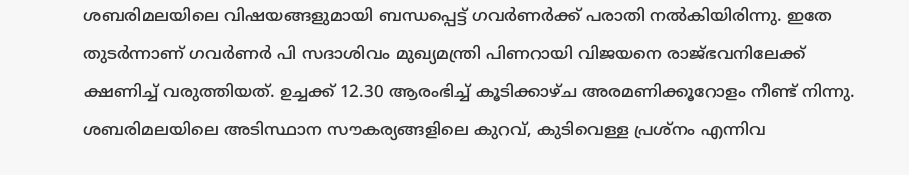ശബരിമലയിലെ വിഷയങ്ങളുമായി ബന്ധപ്പെട്ട് ഗവര്‍ണര്‍ക്ക് പരാതി നല്‍കിയിരിന്നു. ഇതേ തുടര്‍ന്നാണ് ഗവര്‍ണര്‍ പി സദാശിവം മുഖ്യമന്ത്രി പിണറായി വിജയനെ രാജ്ഭവനിലേക്ക് ക്ഷണിച്ച് വരുത്തിയത്. ഉച്ചക്ക് 12.30 ആരംഭിച്ച് കൂടിക്കാഴ്ച അരമണിക്കൂറോളം നീണ്ട് നിന്നു. ശബരിമലയിലെ അടിസ്ഥാന സൗകര്യങ്ങളിലെ കുറവ്, കുടിവെള്ള പ്രശ്‌നം എന്നിവ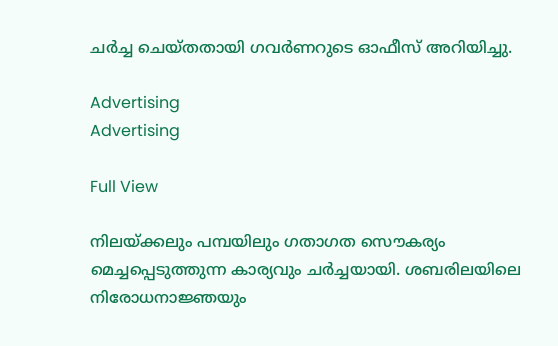ചര്‍ച്ച ചെയ്തതായി ഗവര്‍ണറുടെ ഓഫീസ് അറിയിച്ചു.

Advertising
Advertising

Full View

നിലയ്ക്കലും പമ്പയിലും ഗതാഗത സൌകര്യം മെച്ചപ്പെടുത്തുന്ന കാര്യവും ചര്‍ച്ചയായി. ശബരിലയിലെ നിരോധനാജ്ഞയും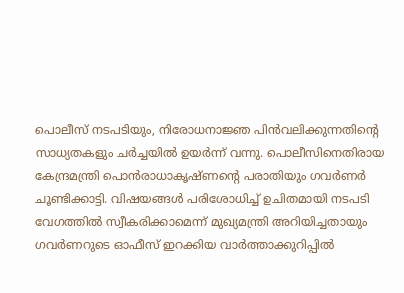പൊലീസ് നടപടിയും, നിരോധനാജ്ഞ പിന്‍വലിക്കുന്നതിന്റെ സാധ്യതകളും ചര്‍ച്ചയില്‍ ഉയര്‍ന്ന് വന്നു. പൊലീസിനെതിരായ കേന്ദ്രമന്ത്രി പൊന്‍രാധാകൃഷ്ണന്റെ പരാതിയും ഗവര്‍ണര്‍ ചൂണ്ടിക്കാട്ടി. വിഷയങ്ങള്‍ പരിശോധിച്ച് ഉചിതമായി നടപടി വേഗത്തില്‍ സ്വീകരിക്കാമെന്ന് മുഖ്യമന്ത്രി അറിയിച്ചതായും ഗവര്‍ണറുടെ ഓഫീസ് ഇറക്കിയ വാര്‍ത്താക്കുറിപ്പില്‍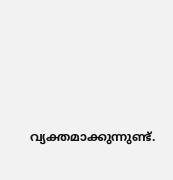വ്യക്തമാക്കുന്നുണ്ട്.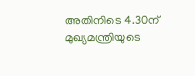അതിനിടെ 4.30ന് മുഖ്യമന്ത്രിയുടെ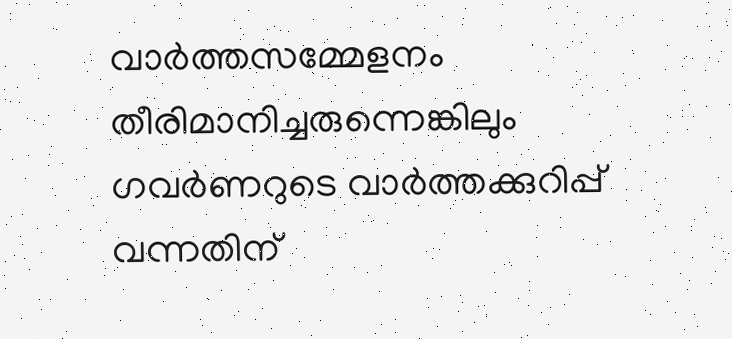വാര്‍ത്തസമ്മേളനം തീരിമാനിച്ചരുന്നെങ്കിലും ഗവര്‍ണറുടെ വാര്‍ത്തക്കുറിപ്പ് വന്നതിന്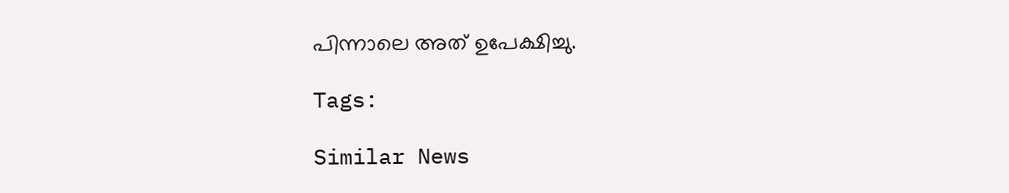പിന്നാലെ അത് ഉപേക്ഷിച്ചു.

Tags:

Similar News